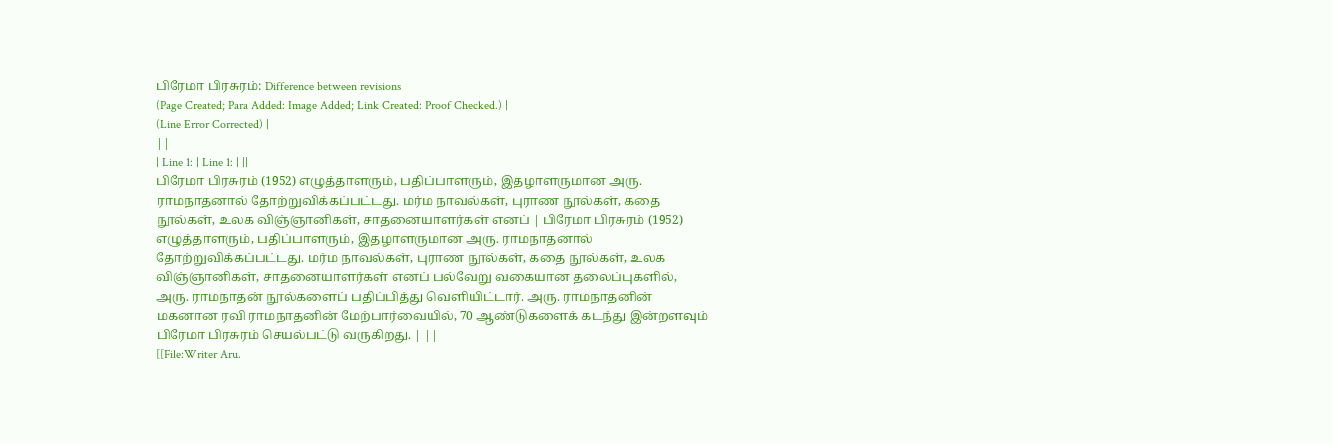பிரேமா பிரசுரம்: Difference between revisions
(Page Created; Para Added: Image Added; Link Created: Proof Checked.) |
(Line Error Corrected) |
||
| Line 1: | Line 1: | ||
பிரேமா பிரசுரம் (1952) எழுத்தாளரும், பதிப்பாளரும், இதழாளருமான அரு. ராமநாதனால் தோற்றுவிக்கப்பட்டது. மர்ம நாவல்கள், புராண நூல்கள், கதை நூல்கள், உலக விஞ்ஞானிகள், சாதனையாளர்கள் எனப் | பிரேமா பிரசுரம் (1952) எழுத்தாளரும், பதிப்பாளரும், இதழாளருமான அரு. ராமநாதனால் தோற்றுவிக்கப்பட்டது. மர்ம நாவல்கள், புராண நூல்கள், கதை நூல்கள், உலக விஞ்ஞானிகள், சாதனையாளர்கள் எனப் பல்வேறு வகையான தலைப்புகளில், அரு. ராமநாதன் நூல்களைப் பதிப்பித்து வெளியிட்டார். அரு. ராமநாதனின் மகனான ரவி ராமநாதனின் மேற்பார்வையில், 70 ஆண்டுகளைக் கடந்து இன்றளவும் பிரேமா பிரசுரம் செயல்பட்டு வருகிறது. | ||
[[File:Writer Aru.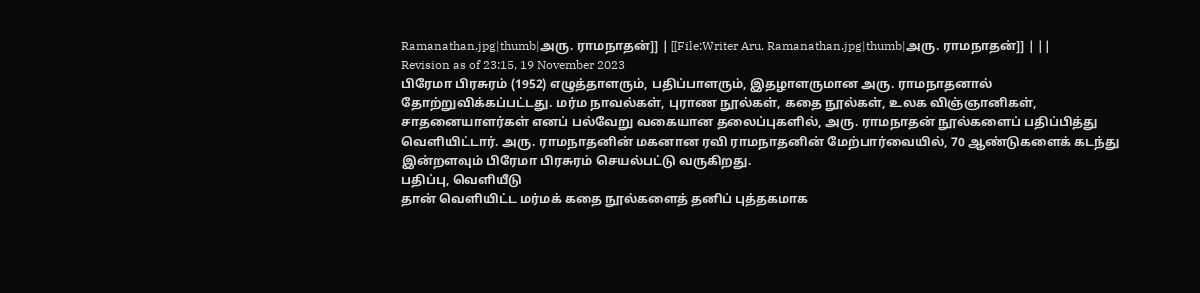Ramanathan.jpg|thumb|அரு. ராமநாதன்]] | [[File:Writer Aru. Ramanathan.jpg|thumb|அரு. ராமநாதன்]] | ||
Revision as of 23:15, 19 November 2023
பிரேமா பிரசுரம் (1952) எழுத்தாளரும், பதிப்பாளரும், இதழாளருமான அரு. ராமநாதனால் தோற்றுவிக்கப்பட்டது. மர்ம நாவல்கள், புராண நூல்கள், கதை நூல்கள், உலக விஞ்ஞானிகள், சாதனையாளர்கள் எனப் பல்வேறு வகையான தலைப்புகளில், அரு. ராமநாதன் நூல்களைப் பதிப்பித்து வெளியிட்டார். அரு. ராமநாதனின் மகனான ரவி ராமநாதனின் மேற்பார்வையில், 70 ஆண்டுகளைக் கடந்து இன்றளவும் பிரேமா பிரசுரம் செயல்பட்டு வருகிறது.
பதிப்பு, வெளியீடு
தான் வெளியிட்ட மர்மக் கதை நூல்களைத் தனிப் புத்தகமாக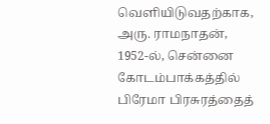வெளியிடுவதற்காக, அரு. ராமநாதன், 1952-ல், சென்னை கோடம்பாக்கத்தில் பிரேமா பிரசுரத்தைத்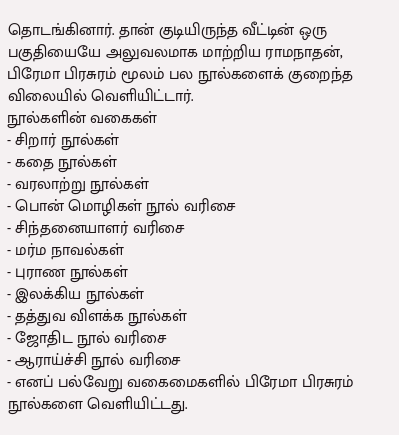தொடங்கினார். தான் குடியிருந்த வீட்டின் ஒரு பகுதியையே அலுவலமாக மாற்றிய ராமநாதன், பிரேமா பிரசுரம் மூலம் பல நூல்களைக் குறைந்த விலையில் வெளியிட்டார்.
நூல்களின் வகைகள்
- சிறார் நூல்கள்
- கதை நூல்கள்
- வரலாற்று நூல்கள்
- பொன் மொழிகள் நூல் வரிசை
- சிந்தனையாளர் வரிசை
- மர்ம நாவல்கள்
- புராண நூல்கள்
- இலக்கிய நூல்கள்
- தத்துவ விளக்க நூல்கள்
- ஜோதிட நூல் வரிசை
- ஆராய்ச்சி நூல் வரிசை
- எனப் பல்வேறு வகைமைகளில் பிரேமா பிரசுரம் நூல்களை வெளியிட்டது.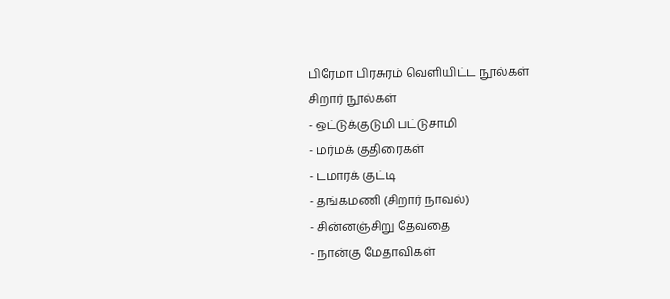பிரேமா பிரசுரம் வெளியிட்ட நூல்கள்
சிறார் நூல்கள்
- ஒட்டுக்குடுமி பட்டுசாமி
- மர்மக் குதிரைகள்
- டமாரக் குட்டி
- தங்கமணி (சிறார் நாவல்)
- சின்னஞ்சிறு தேவதை
- நான்கு மேதாவிகள்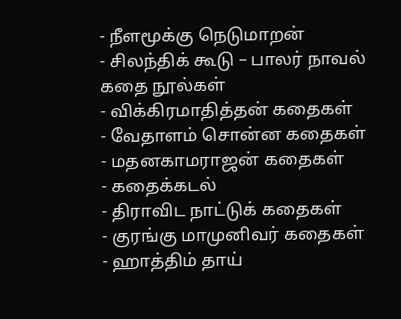- நீளமூக்கு நெடுமாறன்
- சிலந்திக் கூடு – பாலர் நாவல்
கதை நூல்கள்
- விக்கிரமாதித்தன் கதைகள்
- வேதாளம் சொன்ன கதைகள்
- மதனகாமராஜன் கதைகள்
- கதைக்கடல்
- திராவிட நாட்டுக் கதைகள்
- குரங்கு மாமுனிவர் கதைகள்
- ஹாத்திம் தாய்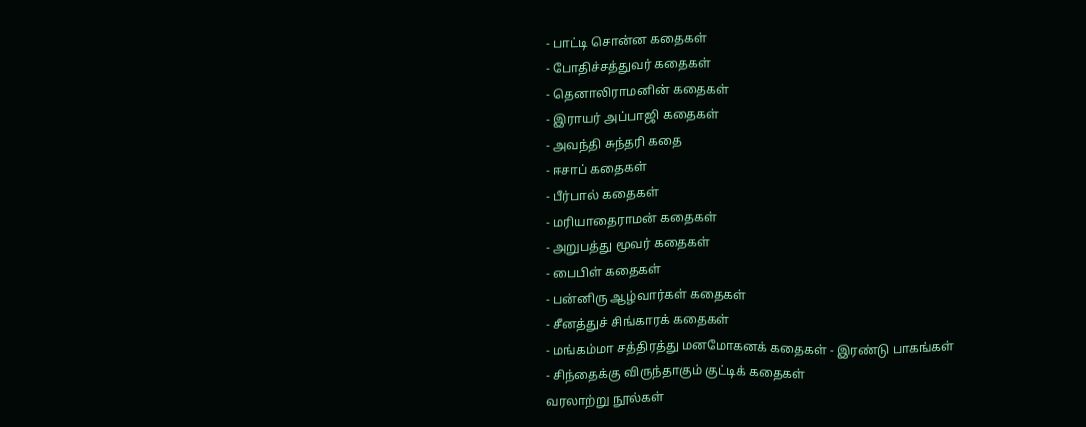- பாட்டி சொன்ன கதைகள்
- போதிச்சத்துவர் கதைகள்
- தெனாலிராமனின் கதைகள்
- இராயர் அப்பாஜி கதைகள்
- அவந்தி சுந்தரி கதை
- ஈசாப் கதைகள்
- பீர்பால் கதைகள்
- மரியாதைராமன் கதைகள்
- அறுபத்து மூவர் கதைகள்
- பைபிள் கதைகள்
- பன்னிரு ஆழ்வார்கள் கதைகள்
- சீனத்துச் சிங்காரக் கதைகள்
- மங்கம்மா சத்திரத்து மனமோகனக் கதைகள் - இரண்டு பாகங்கள்
- சிந்தைக்கு விருந்தாகும் குட்டிக் கதைகள்
வரலாற்று நூல்கள்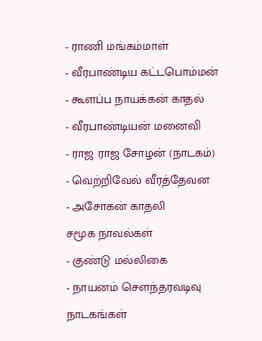- ராணி மங்கம்மாள்
- வீரபாண்டிய கட்டபொம்மன்
- கூளப்ப நாயக்கன் காதல்
- வீரபாண்டியன் மனைவி
- ராஜ ராஜ சோழன் (நாடகம்)
- வெற்றிவேல் வீரத்தேவன
- அசோகன் காதலி
சமூக நாவல்கள்
- குண்டு மல்லிகை
- நாயனம் சௌந்தரவடிவு
நாடகங்கள்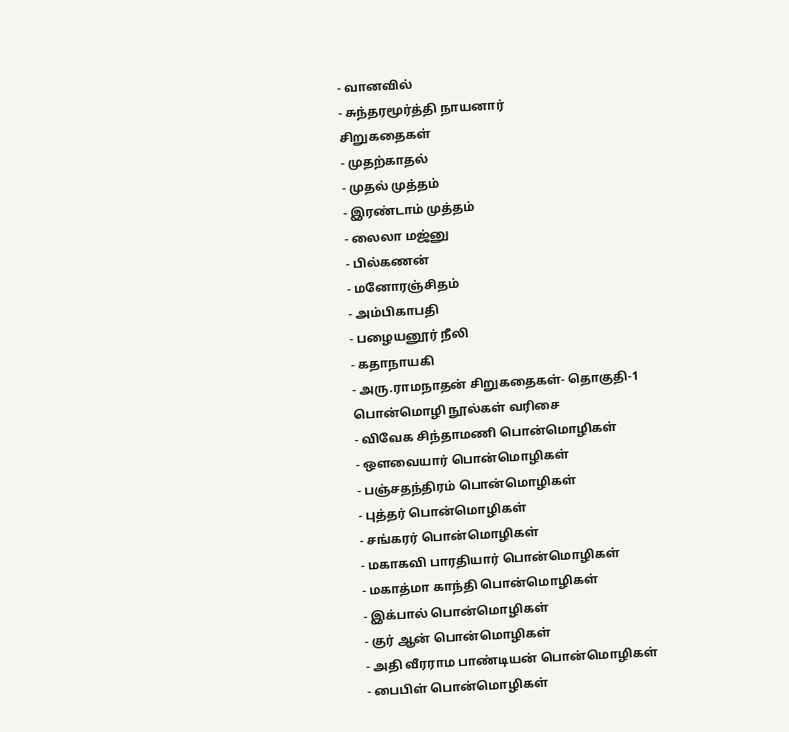- வானவில்
- சுந்தரமூர்த்தி நாயனார்
சிறுகதைகள்
- முதற்காதல்
- முதல் முத்தம்
- இரண்டாம் முத்தம்
- லைலா மஜ்னு
- பில்கணன்
- மனோரஞ்சிதம்
- அம்பிகாபதி
- பழையனூர் நீலி
- கதாநாயகி
- அரு.ராமநாதன் சிறுகதைகள்- தொகுதி-1
பொன்மொழி நூல்கள் வரிசை
- விவேக சிந்தாமணி பொன்மொழிகள்
- ஒளவையார் பொன்மொழிகள்
- பஞ்சதந்திரம் பொன்மொழிகள்
- புத்தர் பொன்மொழிகள்
- சங்கரர் பொன்மொழிகள்
- மகாகவி பாரதியார் பொன்மொழிகள்
- மகாத்மா காந்தி பொன்மொழிகள்
- இக்பால் பொன்மொழிகள்
- குர் ஆன் பொன்மொழிகள்
- அதி வீரராம பாண்டியன் பொன்மொழிகள்
- பைபிள் பொன்மொழிகள்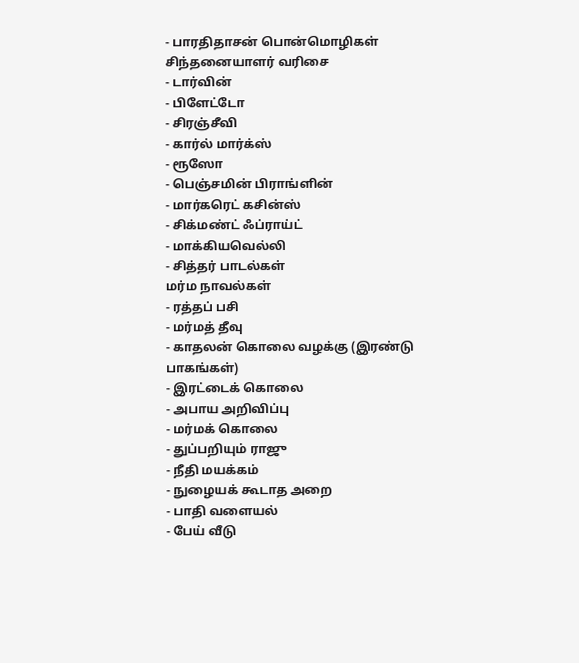- பாரதிதாசன் பொன்மொழிகள்
சிந்தனையாளர் வரிசை
- டார்வின்
- பிளேட்டோ
- சிரஞ்சீவி
- கார்ல் மார்க்ஸ்
- ரூஸோ
- பெஞ்சமின் பிராங்ளின்
- மார்கரெட் கசின்ஸ்
- சிக்மண்ட் ஃப்ராய்ட்
- மாக்கியவெல்லி
- சித்தர் பாடல்கள்
மர்ம நாவல்கள்
- ரத்தப் பசி
- மர்மத் தீவு
- காதலன் கொலை வழக்கு (இரண்டு பாகங்கள்)
- இரட்டைக் கொலை
- அபாய அறிவிப்பு
- மர்மக் கொலை
- துப்பறியும் ராஜு
- நீதி மயக்கம்
- நுழையக் கூடாத அறை
- பாதி வளையல்
- பேய் வீடு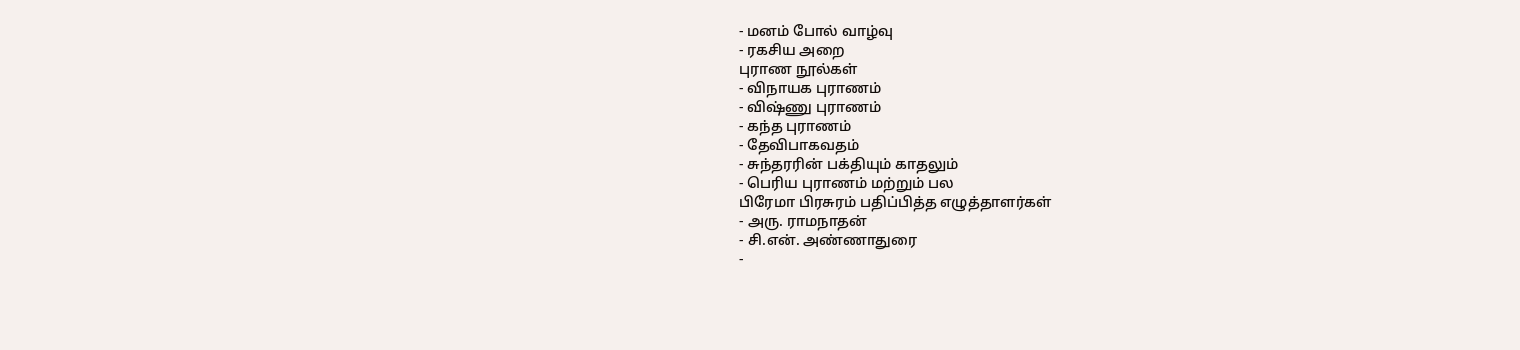- மனம் போல் வாழ்வு
- ரகசிய அறை
புராண நூல்கள்
- விநாயக புராணம்
- விஷ்ணு புராணம்
- கந்த புராணம்
- தேவிபாகவதம்
- சுந்தரரின் பக்தியும் காதலும்
- பெரிய புராணம் மற்றும் பல
பிரேமா பிரசுரம் பதிப்பித்த எழுத்தாளர்கள்
- அரு. ராமநாதன்
- சி.என். அண்ணாதுரை
-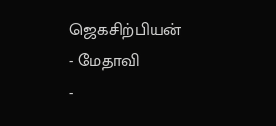ஜெகசிற்பியன்
- மேதாவி
-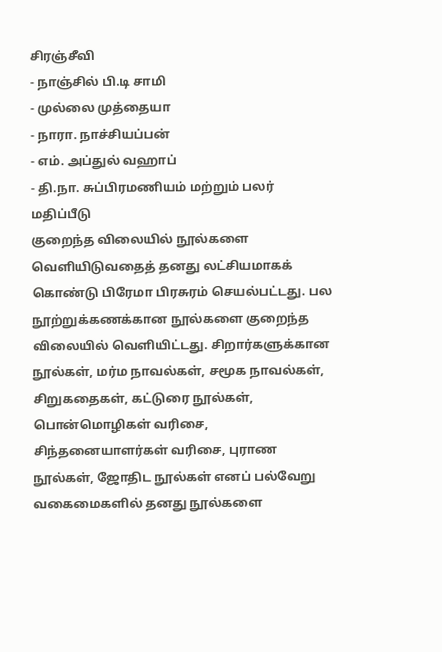சிரஞ்சீவி
- நாஞ்சில் பி.டி சாமி
- முல்லை முத்தையா
- நாரா. நாச்சியப்பன்
- எம். அப்துல் வஹாப்
- தி.நா. சுப்பிரமணியம் மற்றும் பலர்
மதிப்பீடு
குறைந்த விலையில் நூல்களை வெளியிடுவதைத் தனது லட்சியமாகக் கொண்டு பிரேமா பிரசுரம் செயல்பட்டது. பல நூற்றுக்கணக்கான நூல்களை குறைந்த விலையில் வெளியிட்டது. சிறார்களுக்கான நூல்கள், மர்ம நாவல்கள், சமூக நாவல்கள், சிறுகதைகள், கட்டுரை நூல்கள், பொன்மொழிகள் வரிசை, சிந்தனையாளர்கள் வரிசை, புராண நூல்கள், ஜோதிட நூல்கள் எனப் பல்வேறு வகைமைகளில் தனது நூல்களை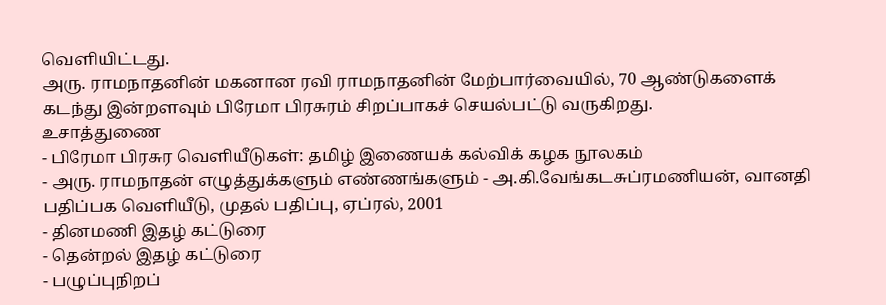வெளியிட்டது.
அரு. ராமநாதனின் மகனான ரவி ராமநாதனின் மேற்பார்வையில், 70 ஆண்டுகளைக் கடந்து இன்றளவும் பிரேமா பிரசுரம் சிறப்பாகச் செயல்பட்டு வருகிறது.
உசாத்துணை
- பிரேமா பிரசுர வெளியீடுகள்: தமிழ் இணையக் கல்விக் கழக நூலகம்
- அரு. ராமநாதன் எழுத்துக்களும் எண்ணங்களும் - அ.கி.வேங்கடசுப்ரமணியன், வானதி பதிப்பக வெளியீடு, முதல் பதிப்பு, ஏப்ரல், 2001
- தினமணி இதழ் கட்டுரை
- தென்றல் இதழ் கட்டுரை
- பழுப்புநிறப்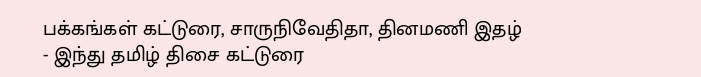பக்கங்கள் கட்டுரை, சாருநிவேதிதா, தினமணி இதழ்
- இந்து தமிழ் திசை கட்டுரை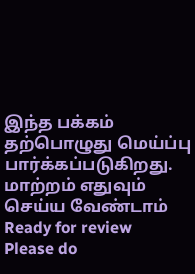இந்த பக்கம் தற்பொழுது மெய்ப்பு பார்க்கப்படுகிறது. மாற்றம் எதுவும் செய்ய வேண்டாம்
Ready for review
Please do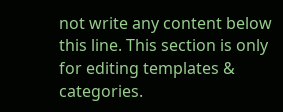not write any content below this line. This section is only for editing templates & categories.